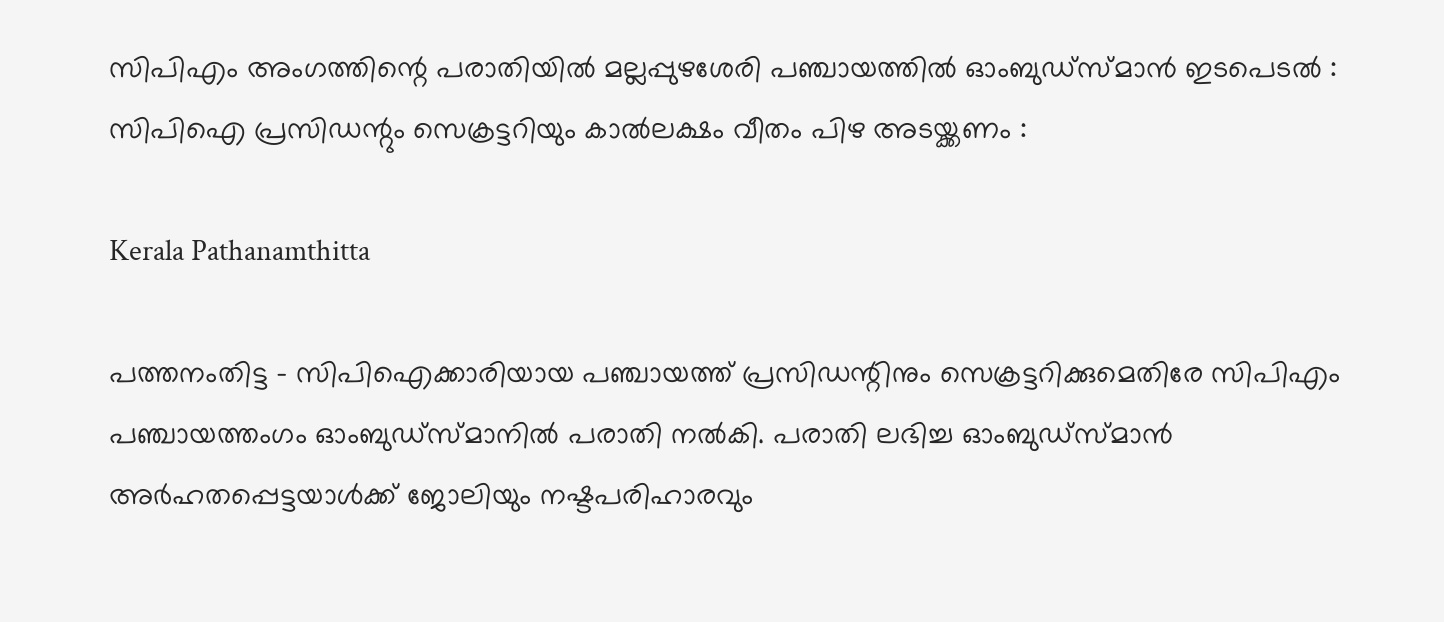സിപിഎം അംഗത്തിന്റെ പരാതിയിൽ മല്ലപ്പുഴശേരി പഞ്ചായത്തിൽ ഓംബുഡ്‌സ്മാൻ ഇടപെടൽ : സിപിഐ പ്രസിഡന്റും സെക്രട്ടറിയും കാൽലക്ഷം വീതം പിഴ അടയ്ക്കണം :

Kerala Pathanamthitta

പത്തനംതിട്ട – സിപിഐക്കാരിയായ പഞ്ചായത്ത് പ്രസിഡന്റിനും സെക്രട്ടറിക്കുമെതിരേ സിപിഎം പഞ്ചായത്തംഗം ഓംബുഡ്‌സ്മാനിൽ പരാതി നൽകി. പരാതി ലഭിച്ച ഓംബുഡ്‌സ്മാൻ അർഹതപ്പെട്ടയാൾക്ക് ജോലിയും നഷ്ടപരിഹാരവും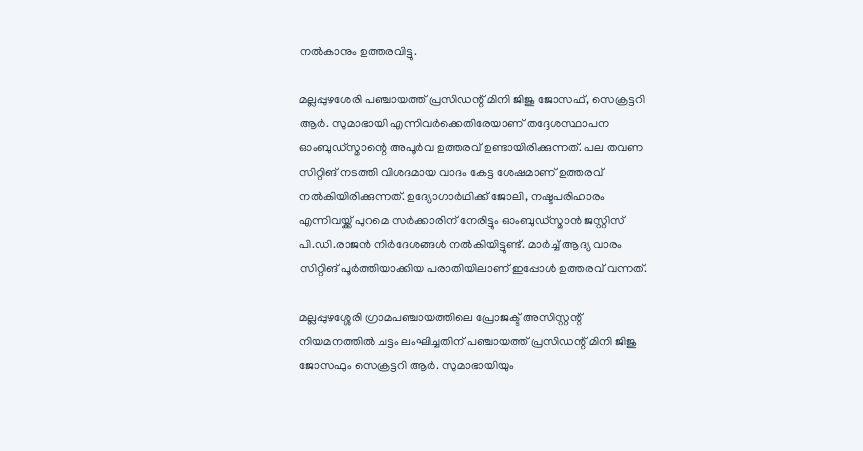നൽകാനും ഉത്തരവിട്ടു.

മല്ലപ്പുഴശേരി പഞ്ചായത്ത് പ്രസിഡന്റ് മിനി ജിജു ജോസഫ്, സെക്രട്ടറി ആർ. സുമാഭായി എന്നിവർക്കെതിരേയാണ് തദ്ദേശസ്ഥാപന ഓംബുഡ്‌സ്മാന്റെ അപൂർവ ഉത്തരവ് ഉണ്ടായിരിക്കുന്നത്. പല തവണ സിറ്റിങ് നടത്തി വിശദമായ വാദം കേട്ട ശേഷമാണ് ഉത്തരവ് നൽകിയിരിക്കുന്നത്. ഉദ്യോഗാർഥിക്ക് ജോലി, നഷ്ടപരിഹാരം എന്നിവയ്ക്ക് പുറമെ സർക്കാരിന് നേരിട്ടും ഓംബുഡ്‌സ്മാൻ ജസ്റ്റിസ് പി.ഡി.രാജൻ നിർദേശങ്ങൾ നൽകിയിട്ടുണ്ട്. മാർച്ച് ആദ്യ വാരം സിറ്റിങ് പൂർത്തിയാക്കിയ പരാതിയിലാണ് ഇപ്പോൾ ഉത്തരവ് വന്നത്.

മല്ലപ്പുഴശ്ശേരി ഗ്രാമപഞ്ചായത്തിലെ പ്രോജക്ട് അസിസ്റ്റന്റ് നിയമനത്തിൽ ചട്ടം ലംഘിച്ചതിന് പഞ്ചായത്ത് പ്രസിഡന്റ് മിനി ജിജു ജോസഫും സെക്രട്ടറി ആർ. സുമാഭായിയും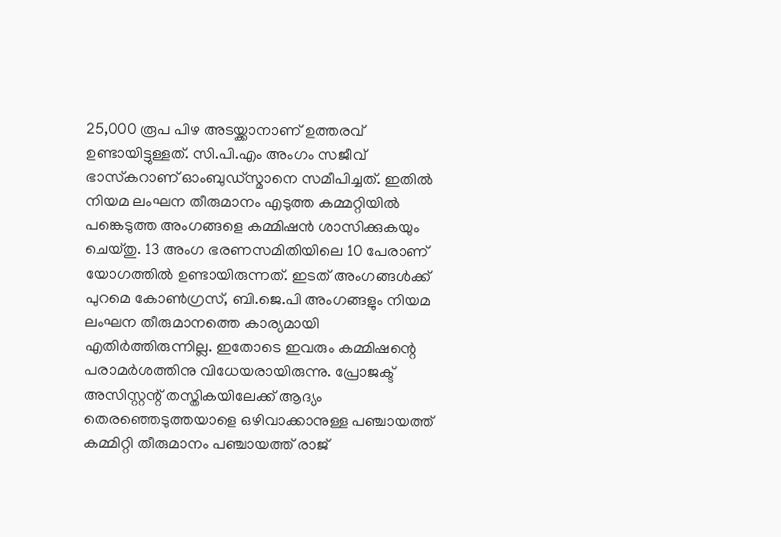25,000 രൂപ പിഴ അടയ്ക്കാനാണ് ഉത്തരവ് ഉണ്ടായിട്ടുള്ളത്. സി.പി.എം അംഗം സജീവ് ഭാസ്‌കറാണ് ഓംബുഡ്‌സ്മാനെ സമീപിച്ചത്. ഇതിൽ നിയമ ലംഘന തീരുമാനം എടുത്ത കമ്മറ്റിയിൽ പങ്കെടുത്ത അംഗങ്ങളെ കമ്മിഷൻ ശാസിക്കുകയും ചെയ്തു. 13 അംഗ ഭരണസമിതിയിലെ 10 പേരാണ് യോഗത്തിൽ ഉണ്ടായിരുന്നത്. ഇടത് അംഗങ്ങൾക്ക് പുറമെ കോൺഗ്രസ്, ബി.ജെ.പി അംഗങ്ങളും നിയമ ലംഘന തീരുമാനത്തെ കാര്യമായി എതിർത്തിരുന്നില്ല. ഇതോടെ ഇവരും കമ്മിഷന്റെ പരാമർശത്തിനു വിധേയരായിരുന്നു. പ്രോജക്ട് അസിസ്റ്റന്റ് തസ്തികയിലേക്ക് ആദ്യം തെരഞ്ഞെടുത്തയാളെ ഒഴിവാക്കാനുള്ള പഞ്ചായത്ത് കമ്മിറ്റി തീരുമാനം പഞ്ചായത്ത് രാജ്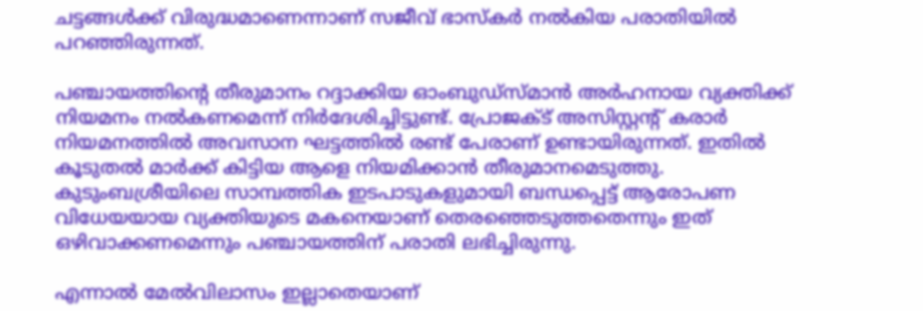ചട്ടങ്ങൾക്ക് വിരുദ്ധമാണെന്നാണ് സജീവ് ഭാസ്‌കർ നൽകിയ പരാതിയിൽ പറഞ്ഞിരുന്നത്.

പഞ്ചായത്തിന്റെ തീരുമാനം റദ്ദാക്കിയ ഓംബുഡ്‌സ്മാൻ അർഹനായ വ്യക്തിക്ക് നിയമനം നൽകണമെന്ന് നിർദേശിച്ചിട്ടുണ്ട്. പ്രോജക്ട് അസിസ്റ്റന്റ് കരാർ നിയമനത്തിൽ അവസാന ഘട്ടത്തിൽ രണ്ട് പേരാണ് ഉണ്ടായിരുന്നത്. ഇതിൽ കൂടുതൽ മാർക്ക് കിട്ടിയ ആളെ നിയമിക്കാൻ തീരുമാനമെടുത്തു. കുടുംബശ്രീയിലെ സാമ്പത്തിക ഇടപാടുകളുമായി ബന്ധപ്പെട്ട് ആരോപണ വിധേയയായ വ്യക്തിയുടെ മകനെയാണ് തെരഞ്ഞെടുത്തതെന്നും ഇത് ഒഴിവാക്കണമെന്നും പഞ്ചായത്തിന് പരാതി ലഭിച്ചിരുന്നു.

എന്നാൽ മേൽവിലാസം ഇല്ലാതെയാണ്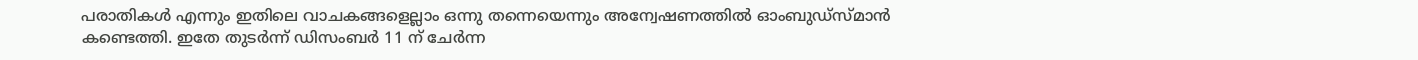പരാതികൾ എന്നും ഇതിലെ വാചകങ്ങളെല്ലാം ഒന്നു തന്നെയെന്നും അന്വേഷണത്തിൽ ഓംബുഡ്‌സ്മാൻ കണ്ടെത്തി. ഇതേ തുടർന്ന് ഡിസംബർ 11 ന് ചേർന്ന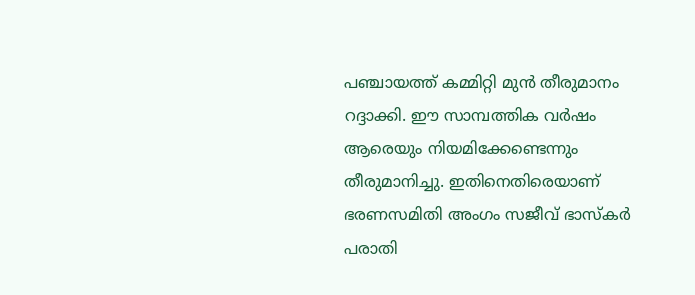പഞ്ചായത്ത് കമ്മിറ്റി മുൻ തീരുമാനം റദ്ദാക്കി. ഈ സാമ്പത്തിക വർഷം ആരെയും നിയമിക്കേണ്ടെന്നും തീരുമാനിച്ചു. ഇതിനെതിരെയാണ് ഭരണസമിതി അംഗം സജീവ് ഭാസ്‌കർ പരാതി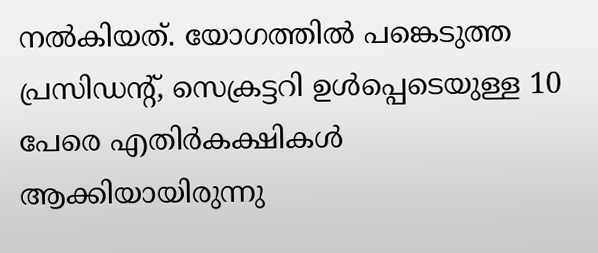നൽകിയത്. യോഗത്തിൽ പങ്കെടുത്ത പ്രസിഡന്റ്, സെക്രട്ടറി ഉൾപ്പെടെയുള്ള 10 പേരെ എതിർകക്ഷികൾ ആക്കിയായിരുന്നു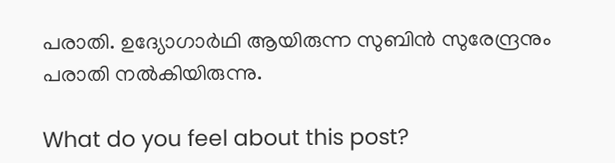പരാതി. ഉദ്യോഗാർഥി ആയിരുന്ന സുബിൻ സുരേന്ദ്രനും പരാതി നൽകിയിരുന്നു.

What do you feel about this post?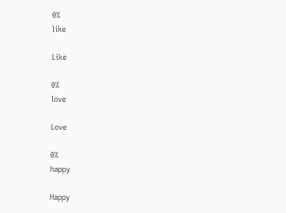0%
like

Like

0%
love

Love

0%
happy

Happy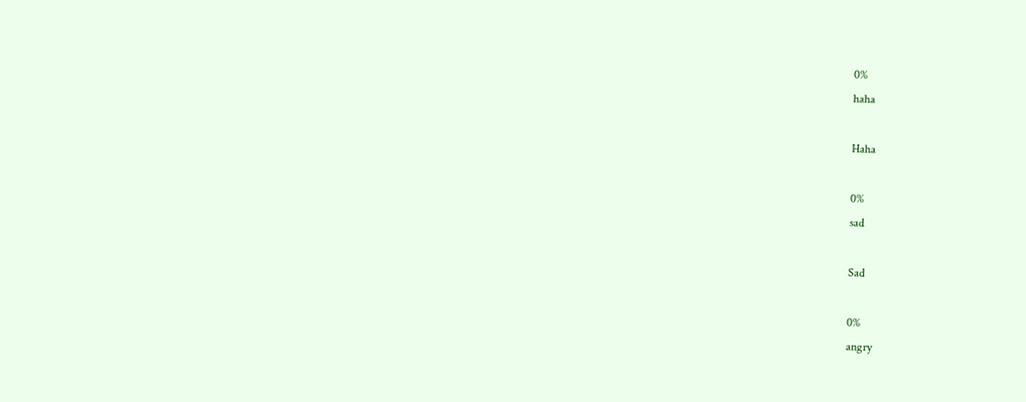0%
haha

Haha

0%
sad

Sad

0%
angry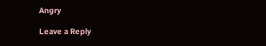Angry

Leave a Reply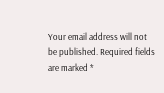Your email address will not be published. Required fields are marked *